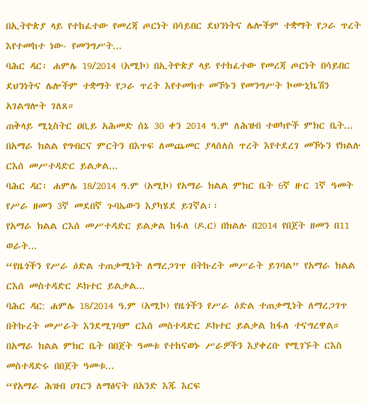በኢትዮጵያ ላይ የተከፈተው የመረጃ ጦርነት በሳይበር ደህንነትና ሌሎችም ተቋማት የጋራ ጥረት እየተመከተ ነው- የመንግሥት...
ባሕር ዳር፡ ሐምሌ 19/2014 (አሚኮ) በኢትዮጵያ ላይ የተከፈተው የመረጃ ጦርነት በሳይበር ደህንነትና ሌሎችም ተቋማት የጋራ ጥረት እየተመከተ መኾኑን የመንግሥት ኮሙኒኬሽን አገልግሎት ገለጸ።
ጠቅላይ ሚኒስትር ዐቢይ አሕመድ ሰኔ 30 ቀን 2014 ዓ.ም ለሕዝብ ተወካዮች ምክር ቤት...
በአማራ ክልል የግብርና ምርትን በእጥፍ ለመጨመር ያላሰለሰ ጥረት እየተደረገ መኾኑን የክልሉ ርእሰ መሥተዳድር ይልቃል...
ባሕር ዳር፡ ሐምሌ 18/2014 ዓ.ም (አሚኮ) የአማራ ክልል ምክር ቤት 6ኛ ዙር 1ኛ ዓመት የሥራ ዘመን 3ኛ መደበኛ ጉባኤውን እያካሄደ ይገኛል፡፡
የአማራ ክልል ርእሰ መሥተዳድር ይልቃል ከፋለ (ዶ.ር) በክልሉ በ2014 የበጀት ዘመን በ11 ወራት...
“የዜጎችን የሥራ ዕድል ተጠቃሚነት ለማረጋገጥ በትኩረት መሥራት ይገባል” የአማራ ክልል ርእሰ መስተዳድር ዶክተር ይልቃል...
ባሕር ዳር: ሐምሌ 18/2014 ዓ.ም (አሚኮ) የዜጎችን የሥራ ዕድል ተጠቃሚነት ለማረጋገጥ በትኩረት መሥራት እንደሚገባም ርእሰ መስተዳድር ዶክተር ይልቃል ከፋለ ተናግረዋል።
በአማራ ክልል ምክር ቤት በበጀት ዓመቱ የተከናወኑ ሥራዎችን እያቀረቡ የሚገኙት ርእስ መስተዳድሩ በበጀት ዓመቱ...
“የአማራ ሕዝብ ሀገርን ለማፅናት በአንድ እጁ እርፍ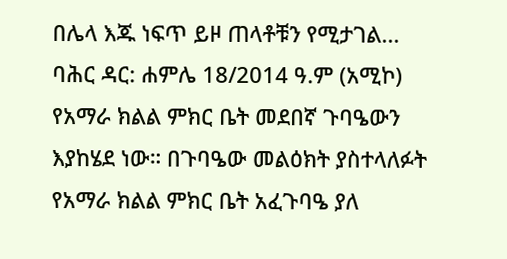በሌላ እጁ ነፍጥ ይዞ ጠላቶቹን የሚታገል...
ባሕር ዳር: ሐምሌ 18/2014 ዓ.ም (አሚኮ) የአማራ ክልል ምክር ቤት መደበኛ ጉባዔውን እያከሄደ ነው። በጉባዔው መልዕክት ያስተላለፉት የአማራ ክልል ምክር ቤት አፈጉባዔ ያለ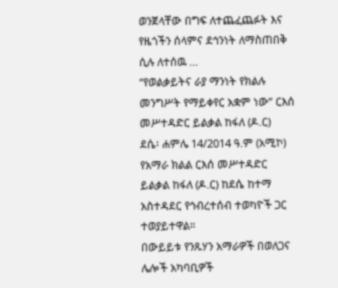ወንጀላቸው በግፍ ለተጨፈጨፉት እና የዜጎችን ሰላምና ደኅንነት ለማስጠበቅ ሲሉ ለተሰዉ ...
“የወልቃይትና ራያ ማንነት የክልሉ መንግሥት የማይቀየር አቋም ነው” ርእሰ መሥተዳድር ይልቃል ከፋለ (ዶ.ር)
ደሴ፡ ሐምሌ 14/2014 ዓ.ም (አሚኮ) የአማራ ክልል ርእሰ መሥተዳድር ይልቃል ከፋለ (ዶ.ር) ከደሴ ከተማ አስተዳደር የኅብረተሰብ ተወካዮች ጋር ተወያይተዋል።
በውይይቱ የንጹሃን አማራዎች በወለጋና ሌሎች አካባቢዎች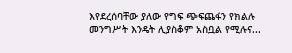እየደረሰባቸው ያለው የግፍ ጭፍጨፋን የክልሉ መንግሥት እንዴት ሊያስቆም አስቧል የሚሉና...